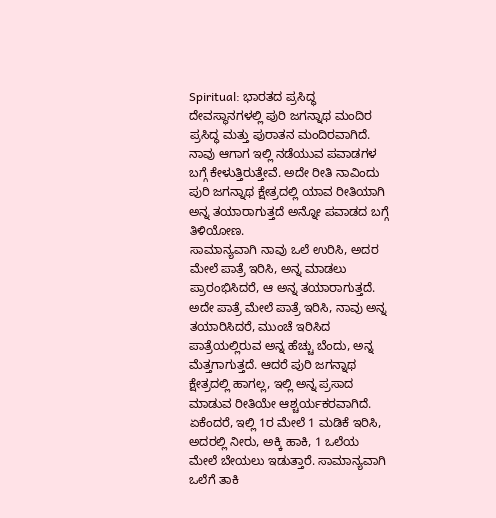Spiritual: ಭಾರತದ ಪ್ರಸಿದ್ಧ ದೇವಸ್ಥಾನಗಳಲ್ಲಿ ಪುರಿ ಜಗನ್ನಾಥ ಮಂದಿರ ಪ್ರಸಿದ್ಧ ಮತ್ತು ಪುರಾತನ ಮಂದಿರವಾಗಿದೆ. ನಾವು ಆಗಾಗ ಇಲ್ಲಿ ನಡೆಯುವ ಪವಾಡಗಳ ಬಗ್ಗೆ ಕೇಳುತ್ತಿರುತ್ತೇವೆ. ಅದೇ ರೀತಿ ನಾವಿಂದು ಪುರಿ ಜಗನ್ನಾಥ ಕ್ಷೇತ್ರದಲ್ಲಿ ಯಾವ ರೀತಿಯಾಗಿ ಅನ್ನ ತಯಾರಾಗುತ್ತದೆ ಅನ್ನೋ ಪವಾಡದ ಬಗ್ಗೆ ತಿಳಿಯೋಣ.
ಸಾಮಾನ್ಯವಾಗಿ ನಾವು ಒಲೆ ಉರಿಸಿ, ಅದರ ಮೇಲೆ ಪಾತ್ರೆ ಇರಿಸಿ, ಅನ್ನ ಮಾಡಲು ಪ್ರಾರಂಭಿಸಿದರೆ, ಆ ಅನ್ನ ತಯಾರಾಗುತ್ತದೆ. ಅದೇ ಪಾತ್ರೆ ಮೇಲೆ ಪಾತ್ರೆ ಇರಿಸಿ, ನಾವು ಅನ್ನ ತಯಾರಿಸಿದರೆ, ಮುಂಚೆ ಇರಿಸಿದ ಪಾತ್ರೆಯಲ್ಲಿರುವ ಅನ್ನ ಹೆಚ್ಚು ಬೆಂದು, ಅನ್ನ ಮೆತ್ತಗಾಗುತ್ತದೆ. ಆದರೆ ಪುರಿ ಜಗನ್ನಾಥ ಕ್ಷೇತ್ರದಲ್ಲಿ ಹಾಗಲ್ಲ, ಇಲ್ಲಿ ಅನ್ನ ಪ್ರಸಾದ ಮಾಡುವ ರೀತಿಯೇ ಆಶ್ಚರ್ಯಕರವಾಗಿದೆ.
ಏಕೆಂದರೆ, ಇಲ್ಲಿ 1ರ ಮೇಲೆ 1 ಮಡಿಕೆ ಇರಿಸಿ, ಅದರಲ್ಲಿ ನೀರು, ಅಕ್ಕಿ ಹಾಕಿ, 1 ಒಲೆಯ ಮೇಲೆ ಬೇಯಲು ಇಡುತ್ತಾರೆ. ಸಾಮಾನ್ಯವಾಗಿ ಒಲೆಗೆ ತಾಕಿ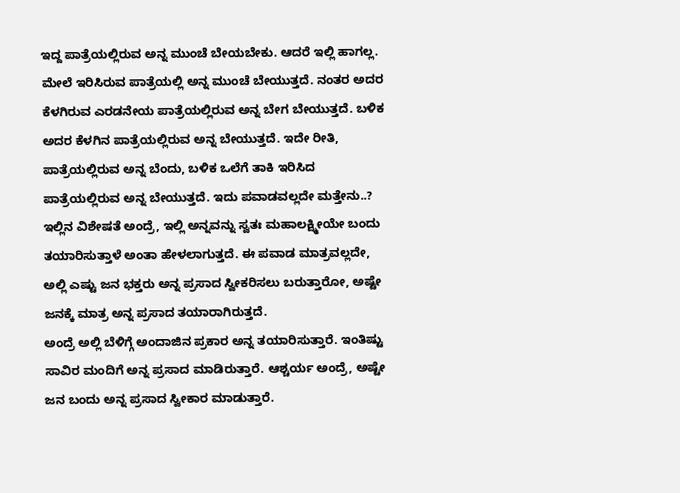ಇದ್ದ ಪಾತ್ರೆಯಲ್ಲಿರುವ ಅನ್ನ ಮುಂಚೆ ಬೇಯಬೇಕು. ಆದರೆ ಇಲ್ಲಿ ಹಾಗಲ್ಲ. ಮೇಲೆ ಇರಿಸಿರುವ ಪಾತ್ರೆಯಲ್ಲಿ ಅನ್ನ ಮುಂಚೆ ಬೇಯುತ್ತದೆ. ನಂತರ ಅದರ ಕೆಳಗಿರುವ ಎರಡನೇಯ ಪಾತ್ರೆಯಲ್ಲಿರುವ ಅನ್ನ ಬೇಗ ಬೇಯುತ್ತದೆ. ಬಳಿಕ ಅದರ ಕೆಳಗಿನ ಪಾತ್ರೆಯಲ್ಲಿರುವ ಅನ್ನ ಬೇಯುತ್ತದೆ. ಇದೇ ರೀತಿ, ಪಾತ್ರೆಯಲ್ಲಿರುವ ಅನ್ನ ಬೆಂದು, ಬಳಿಕ ಒಲೆಗೆ ತಾಕಿ ಇರಿಸಿದ ಪಾತ್ರೆಯಲ್ಲಿರುವ ಅನ್ನ ಬೇಯುತ್ತದೆ. ಇದು ಪವಾಡವಲ್ಲದೇ ಮತ್ತೇನು..?
ಇಲ್ಲಿನ ವಿಶೇಷತೆ ಅಂದ್ರೆ, ಇಲ್ಲಿ ಅನ್ನವನ್ನು ಸ್ವತಃ ಮಹಾಲಕ್ಷ್ಮೀಯೇ ಬಂದು ತಯಾರಿಸುತ್ತಾಳೆ ಅಂತಾ ಹೇಳಲಾಗುತ್ತದೆ. ಈ ಪವಾಡ ಮಾತ್ರವಲ್ಲದೇ, ಅಲ್ಲಿ ಎಷ್ಟು ಜನ ಭಕ್ತರು ಅನ್ನ ಪ್ರಸಾದ ಸ್ವೀಕರಿಸಲು ಬರುತ್ತಾರೋ, ಅಷ್ಟೇ ಜನಕ್ಕೆ ಮಾತ್ರ ಅನ್ನ ಪ್ರಸಾದ ತಯಾರಾಗಿರುತ್ತದೆ.
ಅಂದ್ರೆ ಅಲ್ಲಿ ಬೆಳಿಗ್ಗೆ ಅಂದಾಜಿನ ಪ್ರಕಾರ ಅನ್ನ ತಯಾರಿಸುತ್ತಾರೆ. ಇಂತಿಷ್ಟು ಸಾವಿರ ಮಂದಿಗೆ ಅನ್ನ ಪ್ರಸಾದ ಮಾಡಿರುತ್ತಾರೆ. ಆಶ್ಚರ್ಯ ಅಂದ್ರೆ, ಅಷ್ಟೇ ಜನ ಬಂದು ಅನ್ನ ಪ್ರಸಾದ ಸ್ವೀಕಾರ ಮಾಡುತ್ತಾರೆ.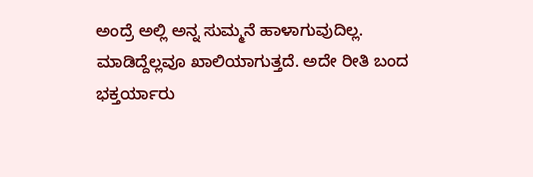ಅಂದ್ರೆ ಅಲ್ಲಿ ಅನ್ನ ಸುಮ್ಮನೆ ಹಾಳಾಗುವುದಿಲ್ಲ. ಮಾಡಿದ್ದೆಲ್ಲವೂ ಖಾಲಿಯಾಗುತ್ತದೆ. ಅದೇ ರೀತಿ ಬಂದ ಭಕ್ತರ್ಯಾರು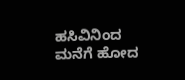ಹಸಿವಿನಿಂದ ಮನೆಗೆ ಹೋದ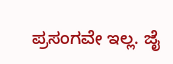ಪ್ರಸಂಗವೇ ಇಲ್ಲ. ಜೈ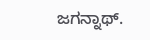ಜಗನ್ನಾಥ್.